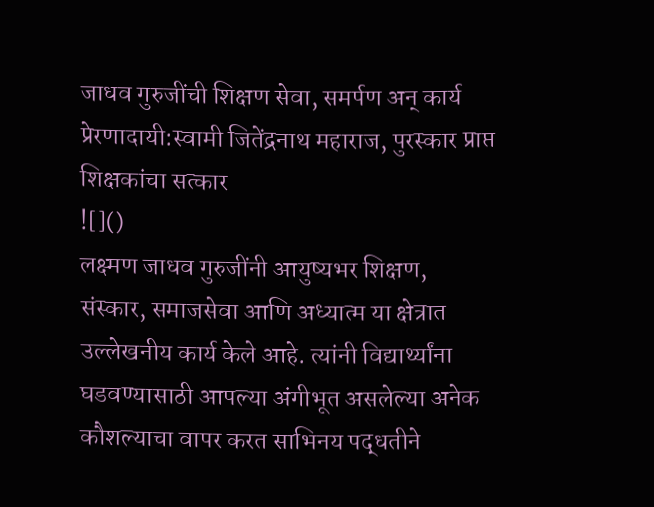जाधव गुरुजींची शिक्षण सेवा, समर्पण अन् कार्य प्रेरणादायी:स्वामी जितेंद्रनाथ महाराज, पुरस्कार प्राप्त शिक्षकांचा सत्कार
![]()
लक्ष्मण जाधव गुरुजींनी आयुष्यभर शिक्षण, संस्कार, समाजसेवा आणि अध्यात्म या क्षेत्रात उल्लेखनीय कार्य केले आहे. त्यांनी विद्यार्थ्यांना घडवण्यासाठी आपल्या अंगीभूत असलेल्या अनेक कौशल्याचा वापर करत साभिनय पद्धतीने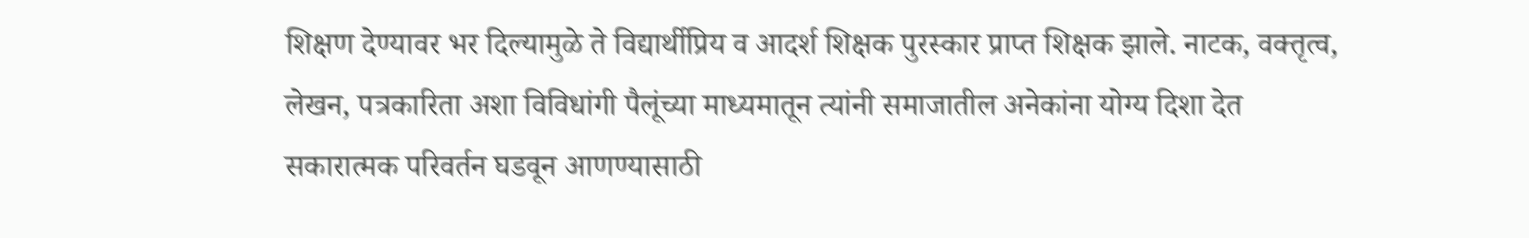शिक्षण देण्यावर भर दिल्यामुळे ते विद्यार्थीप्रिय व आदर्श शिक्षक पुरस्कार प्राप्त शिक्षक झाले. नाटक, वक्तृत्व, लेखन, पत्रकारिता अशा विविधांगी पैलूंच्या माध्यमातून त्यांनी समाजातील अनेकांना योग्य दिशा देत सकारात्मक परिवर्तन घडवून आणण्यासाठी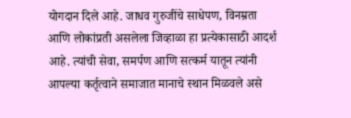योगदान दिले आहे. जाधव गुरुजींचे साधेपण, विनम्रता आणि लोकांप्रती असलेला जिव्हाळा हा प्रत्येकासाठी आदर्श आहे. त्यांची सेवा, समर्पण आणि सत्कर्म यातून त्यांनी आपल्या कर्तृत्वाने समाजात मानाचे स्थान मिळवले असे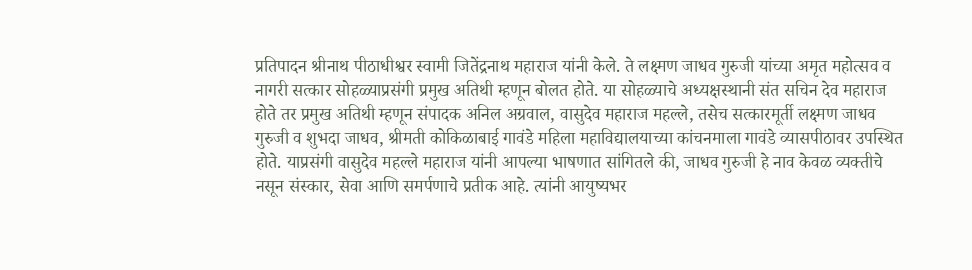प्रतिपादन श्रीनाथ पीठाधीश्वर स्वामी जितेंद्रनाथ महाराज यांनी केले. ते लक्ष्मण जाधव गुरुजी यांच्या अमृत महोत्सव व नागरी सत्कार सोहळ्याप्रसंगी प्रमुख अतिथी म्हणून बोलत होते. या सोहळ्याचे अध्यक्षस्थानी संत सचिन देव महाराज होते तर प्रमुख अतिथी म्हणून संपादक अनिल अग्रवाल, वासुदेव महाराज महल्ले, तसेच सत्कारमूर्ती लक्ष्मण जाधव गुरुजी व शुभदा जाधव, श्रीमती कोकिळाबाई गावंडे महिला महाविद्यालयाच्या कांचनमाला गावंडे व्यासपीठावर उपस्थित होते. याप्रसंगी वासुदेव महल्ले महाराज यांनी आपल्या भाषणात सांगितले की, जाधव गुरुजी हे नाव केवळ व्यक्तीचे नसून संस्कार, सेवा आणि समर्पणाचे प्रतीक आहे. त्यांनी आयुष्यभर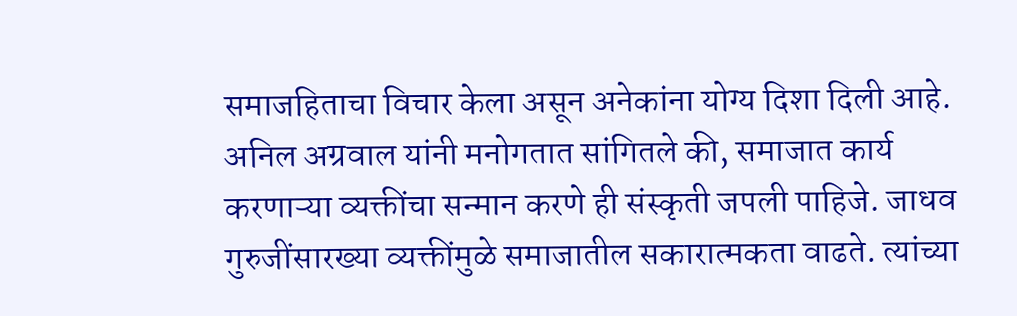समाजहिताचा विचार केला असून अनेकांना योग्य दिशा दिली आहे. अनिल अग्रवाल यांनी मनोगतात सांगितले की, समाजात कार्य करणाऱ्या व्यक्तींचा सन्मान करणे ही संस्कृती जपली पाहिजे. जाधव गुरुजींसारख्या व्यक्तींमुळे समाजातील सकारात्मकता वाढते. त्यांच्या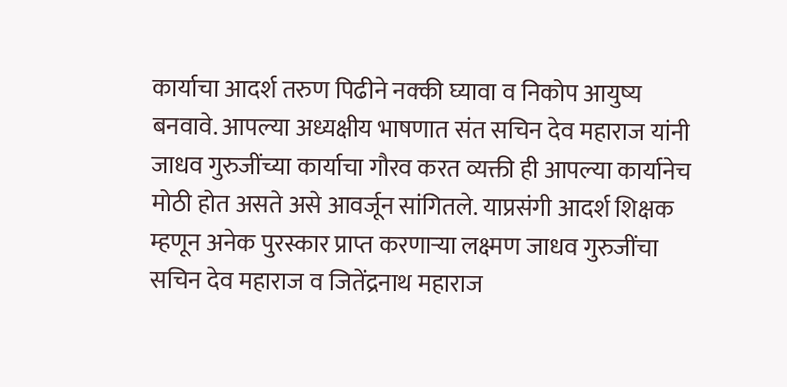कार्याचा आदर्श तरुण पिढीने नक्की घ्यावा व निकोप आयुष्य बनवावे. आपल्या अध्यक्षीय भाषणात संत सचिन देव महाराज यांनी जाधव गुरुजींच्या कार्याचा गौरव करत व्यक्ती ही आपल्या कार्यानेच मोठी होत असते असे आवर्जून सांगितले. याप्रसंगी आदर्श शिक्षक म्हणून अनेक पुरस्कार प्राप्त करणाऱ्या लक्ष्मण जाधव गुरुजींचा सचिन देव महाराज व जितेंद्रनाथ महाराज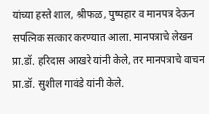यांच्या हस्ते शाल, श्रीफळ, पुष्पहार व मानपत्र देऊन सपत्निक सत्कार करण्यात आला. मानपत्राचे लेखन प्रा.डॉ. हरिदास आखरे यांनी केले, तर मानपत्राचे वाचन प्रा.डॉ. सुशील गावंडे यांनी केले.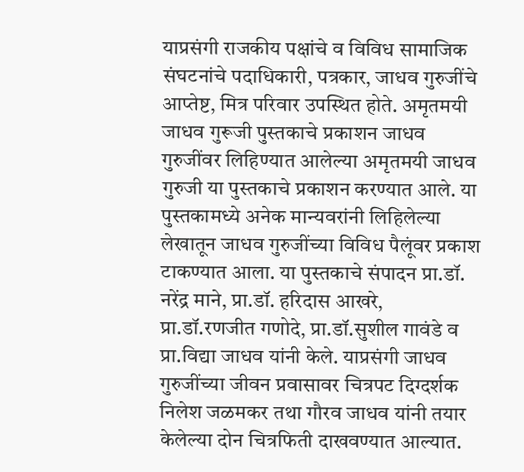याप्रसंगी राजकीय पक्षांचे व विविध सामाजिक संघटनांचे पदाधिकारी, पत्रकार, जाधव गुरुजींचे आप्तेष्ट, मित्र परिवार उपस्थित होते. अमृतमयी जाधव गुरूजी पुस्तकाचे प्रकाशन जाधव गुरुजींवर लिहिण्यात आलेल्या अमृतमयी जाधव गुरुजी या पुस्तकाचे प्रकाशन करण्यात आले. या पुस्तकामध्ये अनेक मान्यवरांनी लिहिलेल्या लेखातून जाधव गुरुजींच्या विविध पैलूंवर प्रकाश टाकण्यात आला. या पुस्तकाचे संपादन प्रा.डॉ. नरेंद्र माने, प्रा.डॉ. हरिदास आखरे, प्रा.डॉ.रणजीत गणोदे, प्रा.डॉ.सुशील गावंडे व प्रा.विद्या जाधव यांनी केले. याप्रसंगी जाधव गुरुजींच्या जीवन प्रवासावर चित्रपट दिग्दर्शक निलेश जळमकर तथा गौरव जाधव यांनी तयार केलेल्या दोन चित्रफिती दाखवण्यात आल्यात.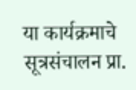या कार्यक्रमाचे सूत्रसंचालन प्रा.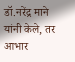डॉ.नरेंद्र माने यांनी केले, तर आभार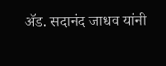ॲड. सदानंद जाधव यांनी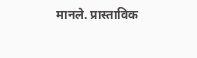मानले. प्रास्ताविक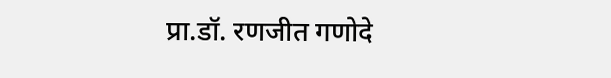प्रा.डॉ. रणजीत गणोदे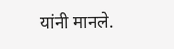यांनी मानले.